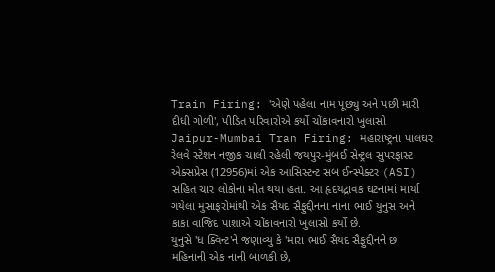Train Firing: 'એણે પહેલા નામ પૂછ્યુ અને પછી મારી દીધી ગોળી', પીડિત પરિવારોએ કર્યો ચોંકાવનારો ખુલાસો
Jaipur-Mumbai Tran Firing: મહારાષ્ટ્રના પાલઘર રેલવે સ્ટેશન નજીક ચાલી રહેલી જયપુર-મુંબઈ સેન્ટ્રલ સુપરફાસ્ટ એક્સપ્રેસ (12956)માં એક આસિસ્ટન્ટ સબ ઈન્સ્પેક્ટર (ASI) સહિત ચાર લોકોના મોત થયા હતા. આ હૃદયદ્રાવક ઘટનામાં માર્યા ગયેલા મુસાફરોમાંથી એક સૈયદ સૈફુદ્દીનના નાના ભાઈ યુનુસ અને કાકા વાજિદ પાશાએ ચોંકાવનારો ખુલાસો કર્યો છે.
યુનુસે 'ધ ક્વિન્ટ'ને જણાવ્યુ કે 'મારા ભાઈ સૈયદ સૈફુદ્દીનને છ મહિનાની એક નાની બાળકી છે,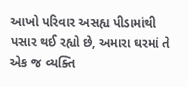આખો પરિવાર અસહ્ય પીડામાંથી પસાર થઈ રહ્યો છે, અમારા ઘરમાં તે એક જ વ્યક્તિ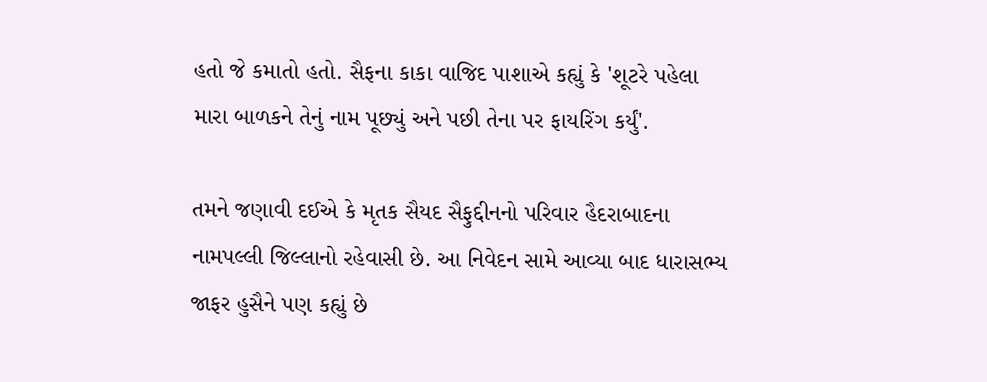હતો જે કમાતો હતો. સૈફના કાકા વાજિદ પાશાએ કહ્યું કે 'શૂટરે પહેલા મારા બાળકને તેનું નામ પૂછ્યું અને પછી તેના પર ફાયરિંગ કર્યું'.

તમને જણાવી દઈએ કે મૃતક સૈયદ સૈફુદ્દીનનો પરિવાર હૈદરાબાદના નામપલ્લી જિલ્લાનો રહેવાસી છે. આ નિવેદન સામે આવ્યા બાદ ધારાસભ્ય જાફર હુસૈને પણ કહ્યું છે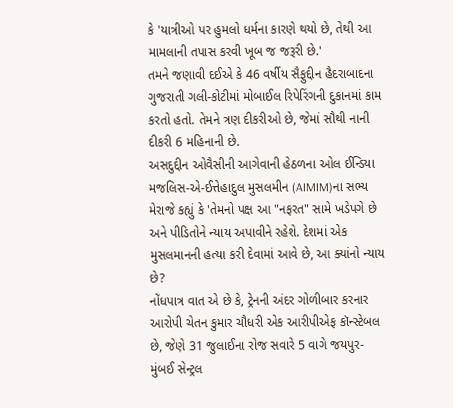કે 'યાત્રીઓ પર હુમલો ધર્મના કારણે થયો છે, તેથી આ મામલાની તપાસ કરવી ખૂબ જ જરૂરી છે.'
તમને જણાવી દઈએ કે 46 વર્ષીય સૈફુદ્દીન હૈદરાબાદના ગુજરાતી ગલી-કોટીમાં મોબાઈલ રિપેરિંગની દુકાનમાં કામ કરતો હતો. તેમને ત્રણ દીકરીઓ છે, જેમાં સૌથી નાની દીકરી 6 મહિનાની છે.
અસદુદ્દીન ઓવૈસીની આગેવાની હેઠળના ઓલ ઈન્ડિયા મજલિસ-એ-ઈત્તેહાદુલ મુસલમીન (AIMIM)ના સભ્ય મેરાજે કહ્યું કે 'તેમનો પક્ષ આ "નફરત" સામે ખડેપગે છે અને પીડિતોને ન્યાય અપાવીને રહેશે. દેશમાં એક મુસલમાનની હત્યા કરી દેવામાં આવે છે, આ ક્યાંનો ન્યાય છે?
નોંધપાત્ર વાત એ છે કે, ટ્રેનની અંદર ગોળીબાર કરનાર આરોપી ચેતન કુમાર ચૌધરી એક આરીપીએફ કૉન્સ્ટેબલ છે, જેણે 31 જુલાઈના રોજ સવારે 5 વાગે જયપુર-મુંબઈ સેન્ટ્રલ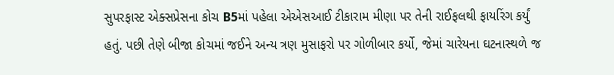સુપરફાસ્ટ એક્સપ્રેસના કોચ B5માં પહેલા એએસઆઈ ટીકારામ મીણા પર તેની રાઈફલથી ફાયરિંગ કર્યું હતું. પછી તેણે બીજા કોચમાં જઈને અન્ય ત્રણ મુસાફરો પર ગોળીબાર કર્યો, જેમાં ચારેયના ઘટનાસ્થળે જ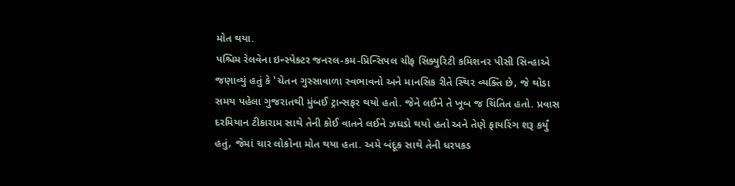મોત થયા.
પશ્ચિમ રેલવેના ઇન્સ્પેક્ટર જનરલ-કમ-પ્રિન્સિપલ ચીફ સિક્યુરિટી કમિશનર પીસી સિન્હાએ જણાવ્યું હતું કે 'ચેતન ગુસ્સાવાળા સ્વભાવનો અને માનસિક રીતે સ્થિર વ્યક્તિ છે, જે થોડા સમય પહેલા ગુજરાતથી મુંબઈ ટ્રાન્સફર થયો હતો. જેને લઈને તે ખૂબ જ ચિંતિત હતો. પ્રવાસ દરમિયાન ટીકારામ સાથે તેની કોઈ વાતને લઈને ઝઘડો થયો હતો અને તેણે ફાયરિંગ શરૂ કર્યું હતું, જેમાં ચાર લોકોના મોત થયા હતા. અમે બંદૂક સાથે તેની ધરપકડ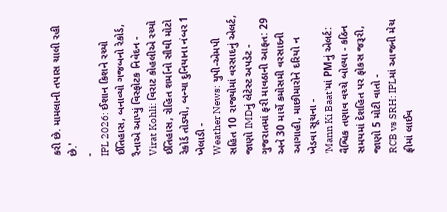કરી છે. મામલાની તપાસ ચાલી રહી છે.'
-
IPL 2026: ઈશાન કિશને રચ્યો ઈતિહાસ, બનાવ્યો ગજબનો રેકોર્ડ, રૈનાએ આપ્યું વિસ્ફોટક નિવેદન -
Virat Kohli: વિરાટ કોહલીએ રચ્યો ઈતિહાસ, રોહિત શર્માનો સૌથી મોટો રેકોર્ડ તોડ્યો, બન્યા દુનિયાના નંબર 1 ખેલાડી -
Weather News: યુપી-એમપી સહિત 10 રાજ્યોમાં વરસાદનું એલર્ટ, જાણો IMDનું લેટેસ્ટ અપડેટ -
ગુજરાતમાં ફરી માવઠાની આફત: 29 અને 30 માર્ચે કમોસમી વરસાદની આગાહી, માછીમારોને દરિયો ન ખેડવા સૂચના -
'Mann Ki Baat'માં PMનું એલર્ટ: વૈશ્વિક તણાવ વચ્ચે બોલ્યા - કઠિન સમયમાં દેશહિત પર ફોકસ જરૂરી, જાણો 5 મોટી વાતો -
RCB vs SRH: IPLમાં આજની મેચ ફ્રીમાં લાઈવ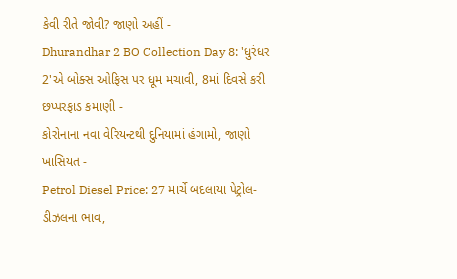કેવી રીતે જોવી? જાણો અહીં -
Dhurandhar 2 BO Collection Day 8: 'ધુરંધર 2'એ બોક્સ ઓફિસ પર ધૂમ મચાવી, 8માં દિવસે કરી છપ્પરફાડ કમાણી -
કોરોનાના નવા વેરિયન્ટથી દુનિયામાં હંગામો, જાણો ખાસિયત -
Petrol Diesel Price: 27 માર્ચે બદલાયા પેટ્રોલ-ડીઝલના ભાવ,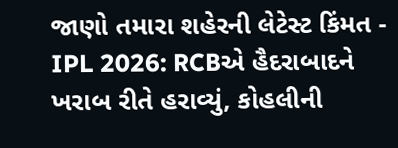જાણો તમારા શહેરની લેટેસ્ટ કિંમત -
IPL 2026: RCBએ હૈદરાબાદને ખરાબ રીતે હરાવ્યું, કોહલીની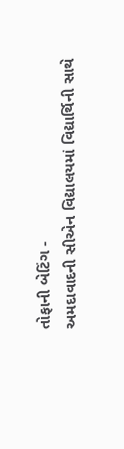તોફાની બેટિંગ -
અમદાવાદની સીએન વિદ્યાલયમાં વિદ્યાર્થિની સાથે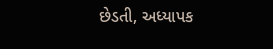છેડતી, અધ્યાપક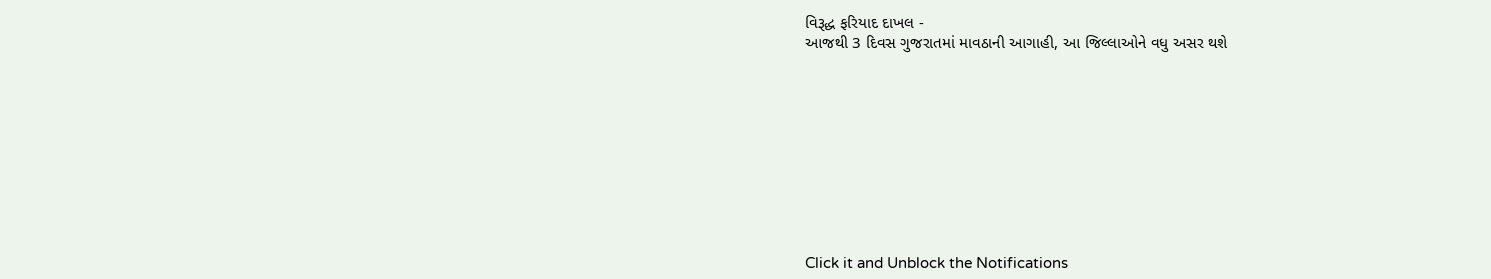વિરૂદ્ધ ફરિયાદ દાખલ -
આજથી 3 દિવસ ગુજરાતમાં માવઠાની આગાહી, આ જિલ્લાઓને વધુ અસર થશે










Click it and Unblock the Notifications